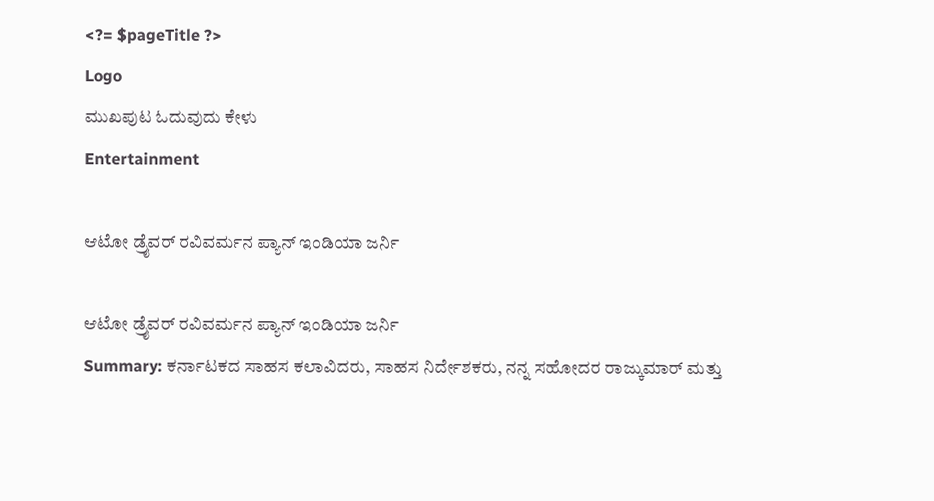<?= $pageTitle ?>
Logo
ಮುಖಪುಟ ಓದುವುದು ಕೇಳು
Entertainment

ಆಟೋ ಡ್ರೈವರ್ ರವಿವರ್ಮನ ಪ್ಯಾನ್ ಇಂಡಿಯಾ ಜರ್ನಿ

ಆಟೋ ಡ್ರೈವರ್ ರವಿವರ್ಮನ ಪ್ಯಾನ್ ಇಂಡಿಯಾ ಜರ್ನಿ
Summary: ಕರ್ನಾಟಕದ ಸಾಹಸ ಕಲಾವಿದರು, ಸಾಹಸ ನಿರ್ದೇಶಕರು, ನನ್ನ ಸಹೋದರ ರಾಜ್ಕುಮಾರ್ ಮತ್ತು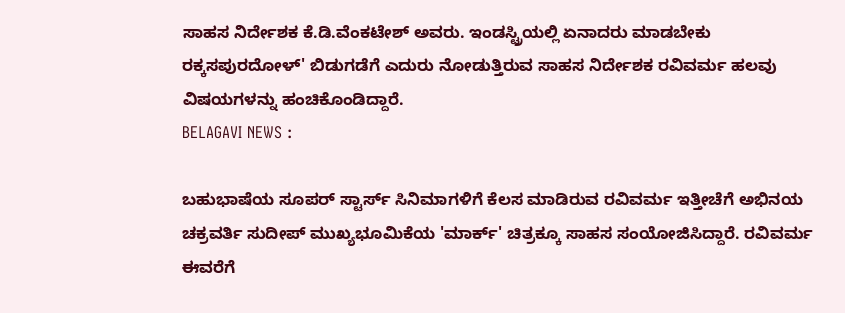ಸಾಹಸ ನಿರ್ದೇಶಕ ಕೆ.ಡಿ.ವೆಂಕಟೇಶ್ ಅವರು. ಇಂಡಸ್ಟ್ರಿಯಲ್ಲಿ ಏನಾದರು ಮಾಡಬೇಕು ರಕ್ಕಸಪುರದೋಳ್' ಬಿಡುಗಡೆಗೆ ಎದುರು ನೋಡುತ್ತಿರುವ ಸಾಹಸ ನಿರ್ದೇಶಕ ರವಿವರ್ಮ ಹಲವು ವಿಷಯಗಳನ್ನು ಹಂಚಿಕೊಂಡಿದ್ದಾರೆ.
BELAGAVI NEWS :

ಬಹುಭಾಷೆಯ ಸೂಪರ್ ಸ್ಟಾರ್ಸ್ ಸಿನಿಮಾಗಳಿಗೆ ಕೆಲಸ ಮಾಡಿರುವ ರವಿವರ್ಮ ಇತ್ತೀಚೆಗೆ ಅಭಿನಯ ಚಕ್ರವರ್ತಿ ಸುದೀಪ್ ಮುಖ್ಯಭೂಮಿಕೆಯ 'ಮಾರ್ಕ್' ಚಿತ್ರಕ್ಕೂ ಸಾಹಸ ಸಂಯೋಜಿಸಿದ್ದಾರೆ. ರವಿವರ್ಮ ಈವರೆಗೆ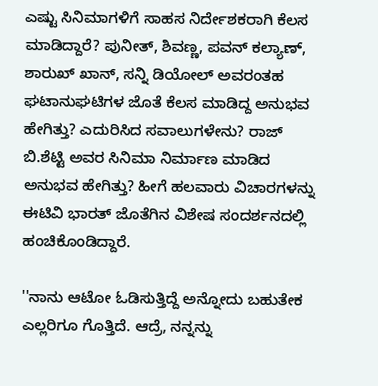ಎಷ್ಟು ಸಿನಿಮಾಗಳಿಗೆ ಸಾಹಸ ನಿರ್ದೇಶಕರಾಗಿ ಕೆಲಸ‌ ಮಾಡಿದ್ದಾರೆ? ಪುನೀತ್, ಶಿವಣ್ಣ, ಪವನ್ ಕಲ್ಯಾಣ್, ಶಾರುಖ್ ಖಾನ್, ಸನ್ನಿ ಡಿಯೋಲ್ ಅವರಂತಹ ಘಟಾನುಘಟಿಗಳ ಜೊತೆ ಕೆಲಸ ಮಾಡಿದ್ದ ಅನುಭವ ಹೇಗಿತ್ತು? ಎದುರಿಸಿದ ಸವಾಲುಗಳೇನು? ರಾಜ್ ಬಿ.ಶೆಟ್ಟಿ ಅವರ ಸಿನಿಮಾ ನಿರ್ಮಾಣ‌ ಮಾಡಿದ ಅನುಭವ ಹೇಗಿತ್ತು? ಹೀಗೆ ಹಲವಾರು ವಿಚಾರಗಳನ್ನು ಈಟಿವಿ ಭಾರತ್ ಜೊತೆಗಿನ ವಿಶೇಷ ಸಂದರ್ಶನದಲ್ಲಿ ಹಂಚಿಕೊಂಡಿದ್ದಾರೆ.

''ನಾನು ಆಟೋ ಓಡಿಸುತ್ತಿದ್ದೆ ಅನ್ನೋದು ಬಹುತೇಕ ಎಲ್ಲರಿಗೂ ಗೊತ್ತಿದೆ. ಆದ್ರೆ, ನನ್ನನ್ನು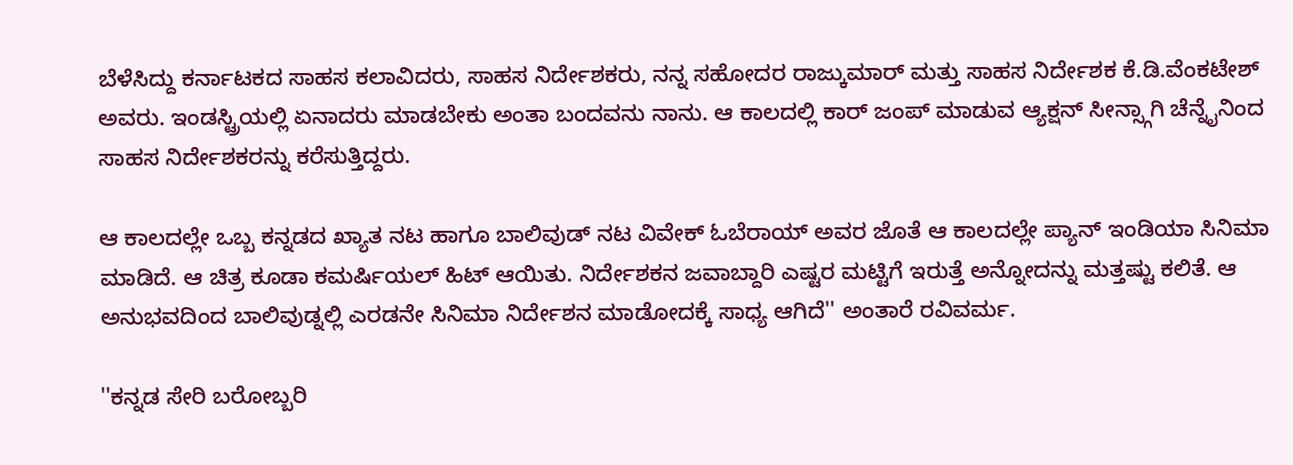ಬೆಳೆಸಿದ್ದು ಕರ್ನಾಟಕದ ಸಾಹಸ ಕಲಾವಿದರು, ಸಾಹಸ ನಿರ್ದೇಶಕರು, ನನ್ನ ಸಹೋದರ ರಾಜ್ಕುಮಾರ್ ಮತ್ತು ಸಾಹಸ ನಿರ್ದೇಶಕ ಕೆ.ಡಿ.ವೆಂಕಟೇಶ್ ಅವರು. ಇಂಡಸ್ಟ್ರಿಯಲ್ಲಿ ಏನಾದರು ಮಾಡಬೇಕು ಅಂತಾ ಬಂದವನು ನಾನು. ಆ ಕಾಲದಲ್ಲಿ ಕಾರ್ ಜಂಪ್ ಮಾಡುವ ಆ್ಯಕ್ಷನ್‌ ಸೀನ್ಸ್ಗಾಗಿ ಚೆನ್ನೈನಿಂದ ಸಾಹಸ ನಿರ್ದೇಶಕರನ್ನು ಕರೆಸುತ್ತಿದ್ದರು.

ಆ ಕಾಲದಲ್ಲೇ ಒಬ್ಬ ಕನ್ನಡದ ಖ್ಯಾತ ನಟ ಹಾಗೂ ಬಾಲಿವುಡ್ ನಟ ವಿವೇಕ್ ಓಬೆರಾಯ್ ಅವರ ಜೊತೆ ಆ ಕಾಲದಲ್ಲೇ ಪ್ಯಾನ್ ಇಂಡಿಯಾ ಸಿನಿಮಾ ಮಾಡಿದೆ. ಆ ಚಿತ್ರ ಕೂಡಾ ಕಮರ್ಷಿಯಲ್ ಹಿಟ್ ಆಯಿತು. ನಿರ್ದೇಶಕನ ಜವಾಬ್ದಾರಿ ಎಷ್ಟರ ಮಟ್ಟಿಗೆ ಇರುತ್ತೆ ಅನ್ನೋದನ್ನು ಮತ್ತಷ್ಟು ಕಲಿತೆ. ಆ ಅನುಭವದಿಂದ ಬಾಲಿವುಡ್ನಲ್ಲಿ ಎರಡನೇ ಸಿನಿಮಾ‌ ನಿರ್ದೇಶನ ಮಾಡೋದಕ್ಕೆ ಸಾಧ್ಯ ಆಗಿದೆ'' ಅಂತಾರೆ ರವಿವರ್ಮ.

''ಕನ್ನಡ ಸೇರಿ ಬರೋಬ್ಬರಿ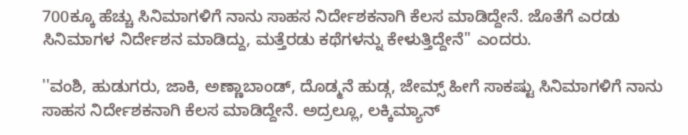700ಕ್ಕೂ ಹೆಚ್ಚು ಸಿನಿಮಾಗಳಿಗೆ ನಾನು ಸಾಹಸ ನಿರ್ದೇಶಕನಾಗಿ‌‌ ಕೆಲಸ ಮಾಡಿದ್ದೇನೆ. ಜೊತೆಗೆ ಎರಡು ಸಿನಿಮಾ‌ಗಳ ನಿರ್ದೇಶನ ಮಾಡಿದ್ದು, ಮತ್ತೆರಡು ಕಥೆಗಳನ್ನು ಕೇಳುತ್ತಿದ್ದೇನೆ'' ಎಂದರು.

''ವಂಶಿ, ಹುಡುಗರು, ಜಾಕಿ, ಅಣ್ಣಾಬಾಂಡ್, ದೊಡ್ಮನೆ ಹುಡ್ಗ, ಜೇಮ್ಸ್ ಹೀಗೆ ಸಾಕಷ್ಟು ಸಿನಿಮಾಗಳಿಗೆ ನಾನು ಸಾಹಸ ನಿರ್ದೇಶಕನಾಗಿ ಕೆಲಸ‌ ಮಾಡಿದ್ದೇನೆ. ಅದ್ರಲ್ಲೂ, ಲಕ್ಕಿಮ್ಯಾನ್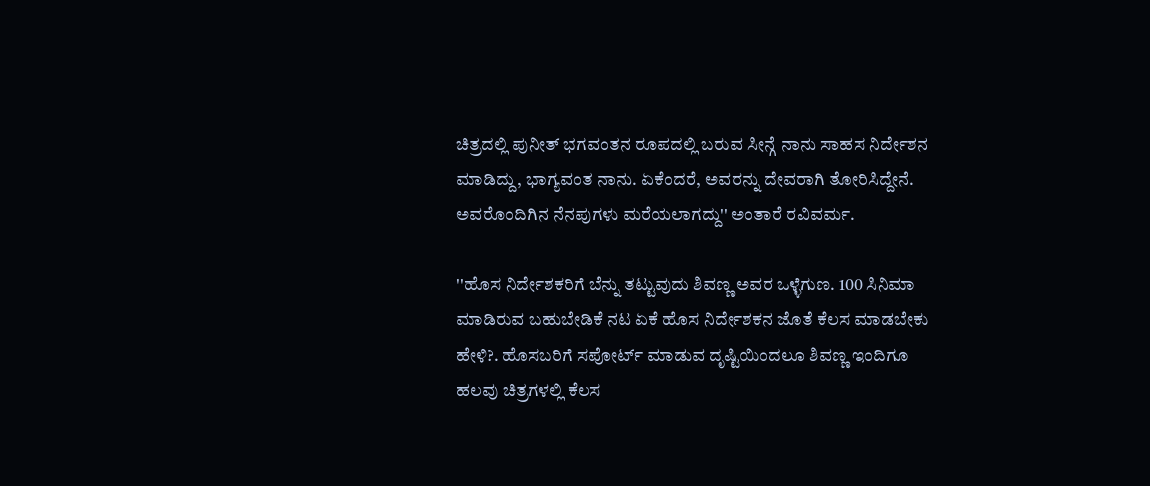ಚಿತ್ರದಲ್ಲಿ ಪುನೀತ್ ಭಗವಂತನ ರೂಪದಲ್ಲಿ ಬರುವ ಸೀನ್ಗೆ ನಾನು ಸಾಹಸ ‌ನಿರ್ದೇಶನ ಮಾಡಿದ್ದು, ಭಾಗ್ಯವಂತ ನಾನು. ಏಕೆಂದರೆ, ಅವರನ್ನು ದೇವರಾಗಿ ತೋರಿಸಿದ್ದೇನೆ. ಅವರೊಂದಿಗಿನ ನೆನಪುಗಳು ಮರೆಯಲಾಗದ್ದು'' ಅಂತಾರೆ ರವಿವರ್ಮ.

''ಹೊಸ ನಿರ್ದೇಶಕರಿಗೆ ಬೆನ್ನು ತಟ್ಟುವುದು ಶಿವಣ್ಣ ಅವರ ಒಳ್ಳೆಗುಣ. 100 ಸಿನಿಮಾ ಮಾಡಿರುವ ಬಹುಬೇಡಿಕೆ ನಟ ಏಕೆ ಹೊಸ ನಿರ್ದೇಶಕನ‌ ಜೊತೆ ಕೆಲಸ ಮಾಡಬೇಕು ಹೇಳಿ?. ಹೊಸಬರಿಗೆ ಸಪೋರ್ಟ್ ಮಾಡುವ ದೃಷ್ಟಿಯಿಂದಲೂ ಶಿವಣ್ಣ ಇಂದಿಗೂ ಹಲವು ಚಿತ್ರಗಳಲ್ಲಿ ಕೆಲಸ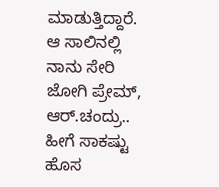ಮಾಡುತ್ತಿದ್ದಾರೆ. ಆ ಸಾಲಿನಲ್ಲಿ ನಾನು ಸೇರಿ ಜೋಗಿ ಪ್ರೇಮ್, ಆರ್.ಚಂದ್ರು.. ಹೀಗೆ ಸಾಕಷ್ಟು ಹೊಸ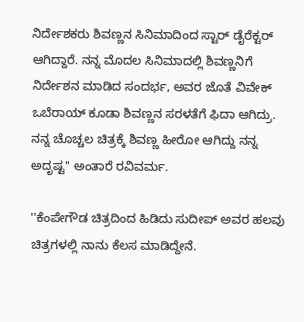ನಿರ್ದೇಶಕರು ಶಿವಣ್ಣನ ಸಿನಿಮಾದಿಂದ ಸ್ಟಾರ್ ಡೈರೆಕ್ಟರ್ ಆಗಿದ್ದಾರೆ. ನನ್ನ ಮೊದಲ ಸಿನಿಮಾದಲ್ಲಿ ಶಿವಣ್ಣನಿಗೆ ನಿರ್ದೇಶನ ಮಾಡಿದ ಸಂದರ್ಭ, ಅವರ ಜೊತೆ ವಿವೇಕ್ ಒಬೆರಾಯ್ ಕೂಡಾ ಶಿವಣ್ಣನ ಸರಳತೆಗೆ ಫಿದಾ ಆಗಿದ್ರು. ನನ್ನ ಚೊಚ್ಚಲ ಚಿತ್ರಕ್ಕೆ ಶಿವಣ್ಣ ಹೀರೋ ಆಗಿದ್ದು ನನ್ನ ಅದೃಷ್ಟ'' ಅಂತಾರೆ ರವಿವರ್ಮ.

''ಕೆಂಪೇಗೌಡ ಚಿತ್ರದಿಂದ ಹಿಡಿದು ಸುದೀಪ್ ಅವರ ಹಲವು ಚಿತ್ರಗಳಲ್ಲಿ ನಾನು ಕೆಲಸ‌ ಮಾಡಿದ್ದೇನೆ.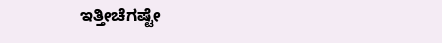ಇತ್ತೀಚೆಗಷ್ಟೇ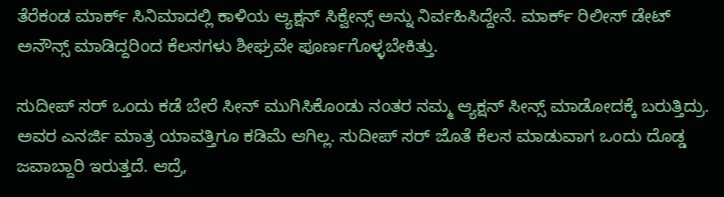ತೆರೆಕಂಡ ಮಾರ್ಕ್ ಸಿನಿಮಾದಲ್ಲಿ ಕಾಳಿಯ ಆ್ಯಕ್ಷನ್‌ ಸಿಕ್ವೇನ್ಸ್ ಅನ್ನು ನಿರ್ವಹಿಸಿದ್ದೇನೆ. ಮಾರ್ಕ್ ರಿಲೀಸ್ ಡೇಟ್ ಅನೌನ್ಸ್ ಮಾಡಿದ್ದರಿಂದ ಕೆಲಸಗಳು ಶೀಘ್ರವೇ ಪೂರ್ಣಗೊಳ್ಳಬೇಕಿತ್ತು.

ಸುದೀಪ್ ಸರ್ ಒಂದು ಕಡೆ ಬೇರೆ ಸೀನ್ ಮುಗಿಸಿಕೊಂಡು ನಂತರ ನಮ್ಮ‌ ಆ್ಯಕ್ಷನ್‌ ಸೀನ್ಸ್ ಮಾಡೋದಕ್ಕೆ ಬರುತ್ತಿದ್ರು. ಅವರ ಎನರ್ಜಿ ಮಾತ್ರ ಯಾವತ್ತಿಗೂ ಕಡಿಮೆ ಆಗಿಲ್ಲ‌. ಸುದೀಪ್ ಸರ್ ಜೊತೆ ಕೆಲಸ ಮಾಡುವಾಗ ಒಂದು ದೊಡ್ಡ ಜವಾಬ್ದಾರಿ ಇರುತ್ತದೆ. ಆದ್ರೆ,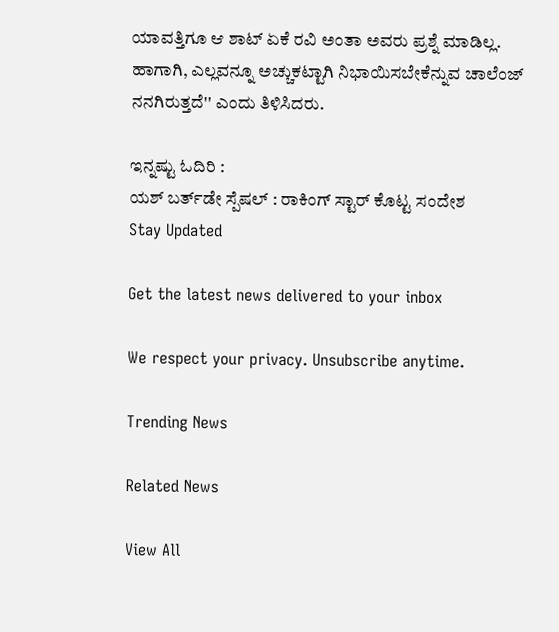ಯಾವತ್ತಿಗೂ ಆ ಶಾಟ್ ಏಕೆ ರವಿ ಅಂತಾ ಅವರು ಪ್ರಶ್ನೆ ಮಾಡಿಲ್ಲ. ಹಾಗಾಗಿ, ಎಲ್ಲವನ್ನೂ ಅಚ್ಚುಕಟ್ಟಾಗಿ ನಿಭಾಯಿಸಬೇಕೆನ್ನುವ ಚಾಲೆಂಜ್ ನನಗಿರುತ್ತದೆ'' ಎಂದು ತಿಳಿಸಿದರು.

ಇನ್ನಷ್ಟು ಓದಿರಿ :
ಯಶ್ ಬರ್ತ್‌ಡೇ ಸ್ಪೆಷಲ್ : ರಾಕಿಂಗ್ ಸ್ಟಾರ್ ಕೊಟ್ಟ ಸಂದೇಶ
Stay Updated

Get the latest news delivered to your inbox

We respect your privacy. Unsubscribe anytime.

Trending News

Related News

View All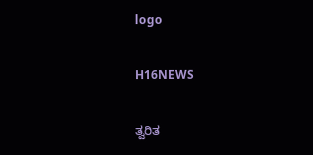logo

H16NEWS

ತ್ವರಿತ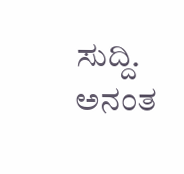ಸುದ್ದಿ. ಅನಂತ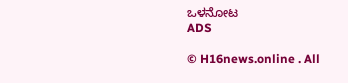ಒಳನೋಟ
ADS

© H16news.online . All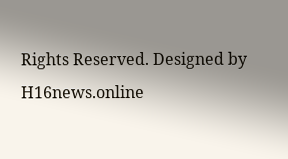Rights Reserved. Designed by H16news.online